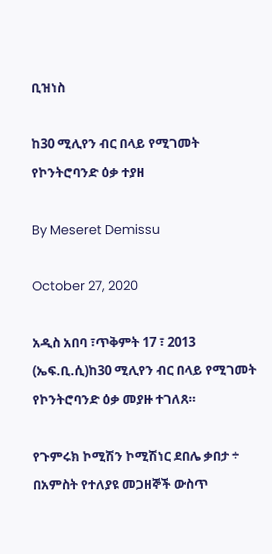ቢዝነስ

ከ30 ሚሊየን ብር በላይ የሚገመት የኮንትሮባንድ ዕቃ ተያዘ

By Meseret Demissu

October 27, 2020

አዲስ አበባ ፣ጥቅምት 17 ፣ 2013 (ኤፍ.ቢ.ሲ)ከ30 ሚሊየን ብር በላይ የሚገመት የኮንትሮባንድ ዕቃ መያዙ ተገለጸ።

የጉምሩክ ኮሚሽን ኮሚሽነር ደበሌ ቃበታ ÷ በአምስት የተለያዩ መጋዘኞች ውስጥ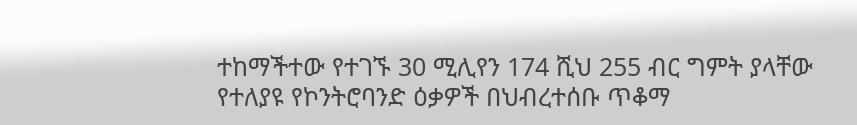ተከማችተው የተገኙ 30 ሚሊየን 174 ሺህ 255 ብር ግምት ያላቸው የተለያዩ የኮንትሮባንድ ዕቃዎች በህብረተሰቡ ጥቆማ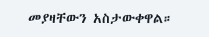መያዛቸውን አስታውቀዋል።